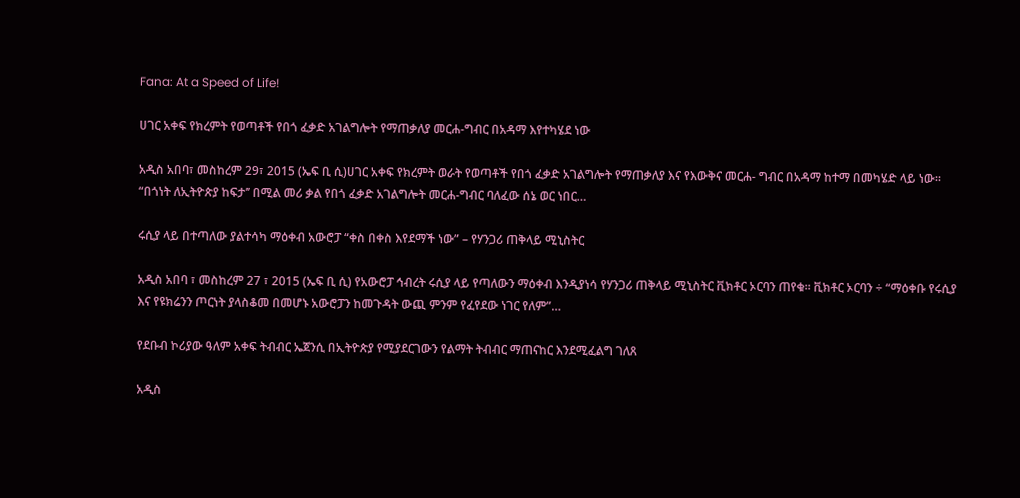Fana: At a Speed of Life!

ሀገር አቀፍ የክረምት የወጣቶች የበጎ ፈቃድ አገልግሎት የማጠቃለያ መርሐ-ግብር በአዳማ እየተካሄደ ነው

አዲስ አበባ፣ መስከረም 29፣ 2015 (ኤፍ ቢ ሲ)ሀገር አቀፍ የክረምት ወራት የወጣቶች የበጎ ፈቃድ አገልግሎት የማጠቃለያ እና የእውቅና መርሐ- ግብር በአዳማ ከተማ በመካሄድ ላይ ነው። “በጎነት ለኢትዮጵያ ከፍታ’’ በሚል መሪ ቃል የበጎ ፈቃድ አገልግሎት መርሐ-ግብር ባለፈው ሰኔ ወር ነበር…

ሩሲያ ላይ በተጣለው ያልተሳካ ማዕቀብ አውሮፓ “ቀስ በቀስ እየደማች ነው” – የሃንጋሪ ጠቅላይ ሚኒስትር

አዲስ አበባ ፣ መስከረም 27 ፣ 2015 (ኤፍ ቢ ሲ) የአውሮፓ ኅብረት ሩሲያ ላይ የጣለውን ማዕቀብ እንዲያነሳ የሃንጋሪ ጠቅላይ ሚኒስትር ቪክቶር ኦርባን ጠየቁ፡፡ ቪክቶር ኦርባን ÷ “ማዕቀቡ የሩሲያ እና የዩክሬንን ጦርነት ያላስቆመ በመሆኑ አውሮፓን ከመጉዳት ውጪ ምንም የፈየደው ነገር የለም”…

የደቡብ ኮሪያው ዓለም አቀፍ ትብብር ኤጀንሲ በኢትዮጵያ የሚያደርገውን የልማት ትብብር ማጠናከር እንደሚፈልግ ገለጸ

አዲስ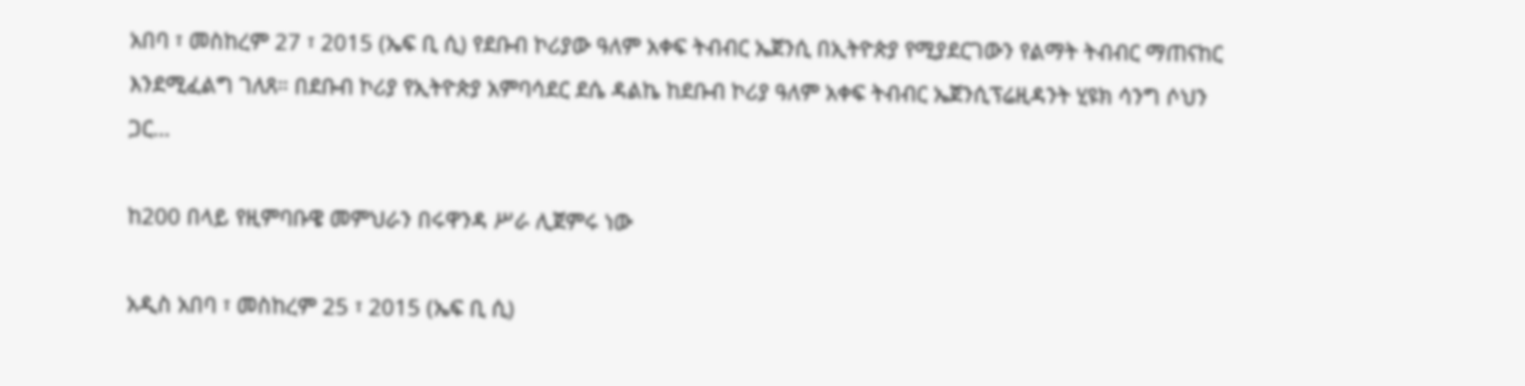አበባ ፣ መስከረም 27 ፣ 2015 (ኤፍ ቢ ሲ) የደቡብ ኮሪያው ዓለም አቀፍ ትብብር ኤጀንሲ በኢትዮጵያ የሚያደርገውን የልማት ትብብር ማጠናከር እንደሚፈልግ ገለጸ። በደቡብ ኮሪያ የኢትዮጵያ አምባሳደር ደሴ ዳልኬ ከደቡብ ኮሪያ ዓለም አቀፍ ትብብር ኤጀንሲፕሬዚዳንት ሂዩክ ሳንግ ሶህን ጋር…

ከ200 በላይ የዚምባቡዌ መምህራን በሩዋንዳ ሥራ ሊጀምሩ ነው

አዲስ አበባ ፣ መስከረም 25 ፣ 2015 (ኤፍ ቢ ሲ)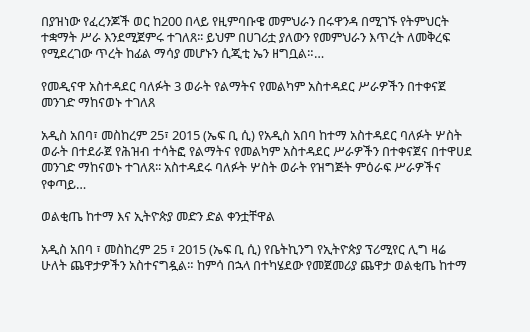በያዝነው የፈረንጆች ወር ከ200 በላይ የዚምባቡዌ መምህራን በሩዋንዳ በሚገኙ የትምህርት ተቋማት ሥራ እንደሚጀምሩ ተገለጸ፡፡ ይህም በሀገሪቷ ያለውን የመምህራን እጥረት ለመቅረፍ የሚደረገው ጥረት ከፊል ማሳያ መሆኑን ሲጂቲ ኤን ዘግቧል።…

የመዲናዋ አስተዳደር ባለፉት 3 ወራት የልማትና የመልካም አስተዳደር ሥራዎችን በተቀናጀ መንገድ ማከናወኑ ተገለጸ

አዲስ አበባ፣ መስከረም 25፣ 2015 (ኤፍ ቢ ሲ) የአዲስ አበባ ከተማ አስተዳደር ባለፉት ሦስት ወራት በተደራጀ የሕዝብ ተሳትፎ የልማትና የመልካም አስተዳደር ሥራዎችን በተቀናጀና በተዋሀደ መንገድ ማከናወኑ ተገለጸ፡፡ አስተዳደሩ ባለፉት ሦስት ወራት የዝግጅት ምዕራፍ ሥራዎችና የቀጣይ…

ወልቂጤ ከተማ እና ኢትዮጵያ መድን ድል ቀንቷቸዋል

አዲስ አበባ ፣ መስከረም 25 ፣ 2015 (ኤፍ ቢ ሲ) የቤትኪንግ የኢትዮጵያ ፕሪሚየር ሊግ ዛሬ ሁለት ጨዋታዎችን አስተናግዷል። ከምሳ በኋላ በተካሄደው የመጀመሪያ ጨዋታ ወልቂጤ ከተማ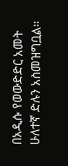በአዲሱ የወውድድር አመት ሁለተኛ ድሉን አስመዝግቧል፡፡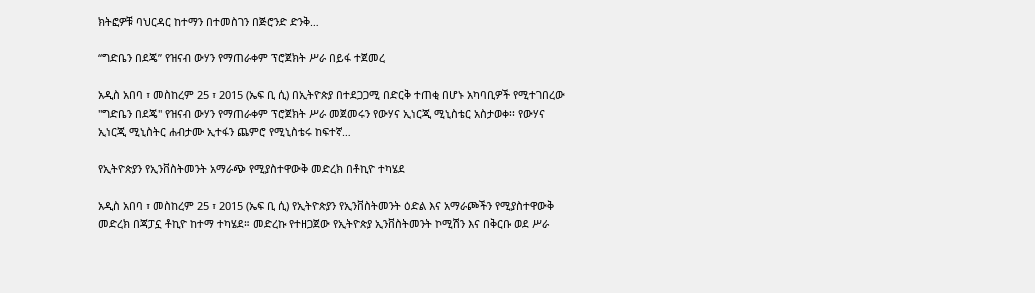ክትፎዎቹ ባህርዳር ከተማን በተመስገን በጅሮንድ ድንቅ…

“ግድቤን በደጄ” የዝናብ ውሃን የማጠራቀም ፕሮጀክት ሥራ በይፋ ተጀመረ

አዲስ አበባ ፣ መስከረም 25 ፣ 2015 (ኤፍ ቢ ሲ) በኢትዮጵያ በተደጋጋሚ በድርቅ ተጠቂ በሆኑ አካባቢዎች የሚተገበረው "ግድቤን በደጄ" የዝናብ ውሃን የማጠራቀም ፕሮጀክት ሥራ መጀመሩን የውሃና ኢነርጂ ሚኒስቴር አስታወቀ፡፡ የውሃና ኢነርጂ ሚኒስትር ሐብታሙ ኢተፋን ጨምሮ የሚኒስቴሩ ከፍተኛ…

የኢትዮጵያን የኢንቨስትመንት አማራጭ የሚያስተዋውቅ መድረክ በቶኪዮ ተካሄደ

አዲስ አበባ ፣ መስከረም 25 ፣ 2015 (ኤፍ ቢ ሲ) የኢትዮጵያን የኢንቨስትመንት ዕድል እና አማራጮችን የሚያስተዋውቅ መድረክ በጃፓኗ ቶኪዮ ከተማ ተካሄደ። መድረኩ የተዘጋጀው የኢትዮጵያ ኢንቨስትመንት ኮሚሽን እና በቅርቡ ወደ ሥራ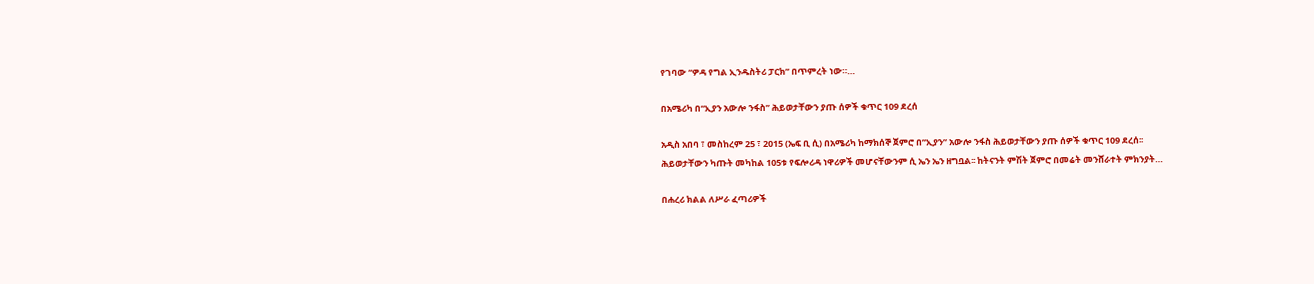የገባው “ዎዳ የግል ኢንዱስትሪ ፓርክ” በጥምረት ነው።…

በአሜሪካ በ“ኢያን አውሎ ንፋስ” ሕይወታቸውን ያጡ ሰዎች ቁጥር 109 ደረሰ

አዲስ አበባ ፣ መስከረም 25 ፣ 2015 (ኤፍ ቢ ሲ) በአሜሪካ ከማክሰኞ ጀምሮ በ”ኢያን” አውሎ ንፋስ ሕይወታቸውን ያጡ ሰዎች ቁጥር 109 ደረሰ፡፡ ሕይወታቸውን ካጡት መካከል 105ቱ የፍሎሪዳ ነዋሪዎች መሆናቸውንም ሲ ኤን ኤን ዘግቧል፡፡ ከትናንት ምሽት ጀምሮ በመሬት መንሸራተት ምክንያት…

በሐረሪ ክልል ለሥራ ፈጣሪዎች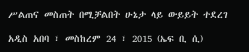ሥልጠና መስጠት በሚቻልበት ሁኔታ ላይ ውይይት ተደረገ

አዲስ አበባ ፣ መስከረም 24 ፣ 2015 (ኤፍ ቢ ሲ)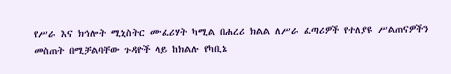የሥራ እና ክኅሎት ሚኒስትር ሙፈሪሃት ካሚል በሐረሪ ክልል ለሥራ ፈጣሪዎች የተለያዩ ሥልጠናዎችን መስጠት በሚቻልባቸው ጉዳዮች ላይ ከክልሉ የካቢኔ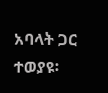አባላት ጋር ተወያዩ፡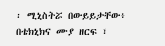፡ ሚኒስትሯ በውይይታቸው፥ በቴክኒክና ሙያ ዘርፍ ፣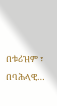በቱሪዝም ፣ በባሕላዊ…